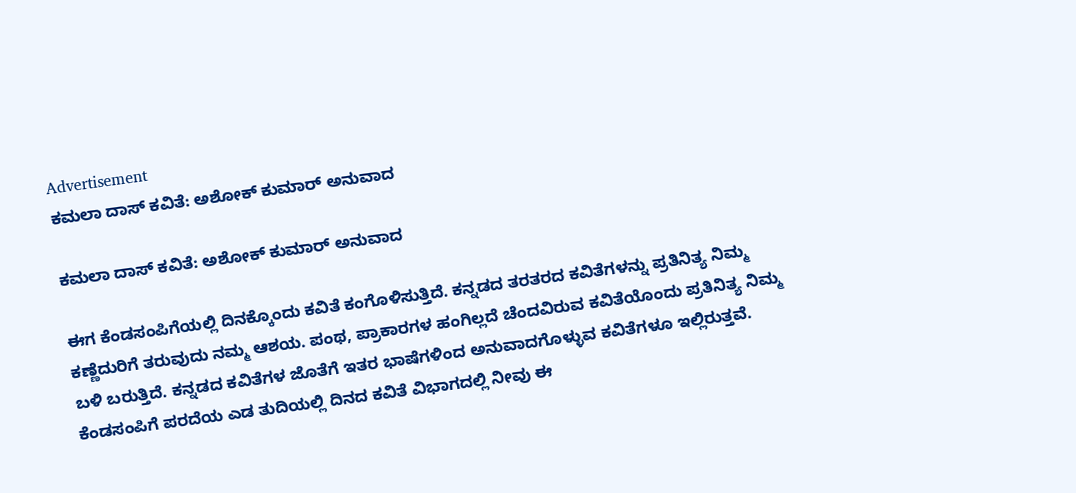Advertisement
ಕಮಲಾ ದಾಸ್ ಕವಿತೆ: ಅಶೋಕ್ ಕುಮಾರ್ ಅನುವಾದ

ಕಮಲಾ ದಾಸ್ ಕವಿತೆ: ಅಶೋಕ್ ಕುಮಾರ್ ಅನುವಾದ

ಈಗ ಕೆಂಡಸಂಪಿಗೆಯಲ್ಲಿ ದಿನಕ್ಕೊಂದು ಕವಿತೆ ಕಂಗೊಳಿಸುತ್ತಿದೆ. ಕನ್ನಡದ ತರತರದ ಕವಿತೆಗಳನ್ನು ಪ್ರತಿನಿತ್ಯ ನಿಮ್ಮ ಕಣ್ಣೆದುರಿಗೆ ತರುವುದು ನಮ್ಮ ಆಶಯ. ಪಂಥ, ಪ್ರಾಕಾರಗಳ ಹಂಗಿಲ್ಲದೆ ಚೆಂದವಿರುವ ಕವಿತೆಯೊಂದು ಪ್ರತಿನಿತ್ಯ ನಿಮ್ಮ ಬಳಿ ಬರುತ್ತಿದೆ. ಕನ್ನಡದ ಕವಿತೆಗಳ ಜೊತೆಗೆ ಇತರ ಭಾಷೆಗಳಿಂದ ಅನುವಾದಗೊಳ್ಳುವ ಕವಿತೆಗಳೂ ಇಲ್ಲಿರುತ್ತವೆ. ಕೆಂಡಸಂಪಿಗೆ ಪರದೆಯ ಎಡ ತುದಿಯಲ್ಲಿ ದಿನದ ಕವಿತೆ ವಿಭಾಗದಲ್ಲಿ ನೀವು ಈ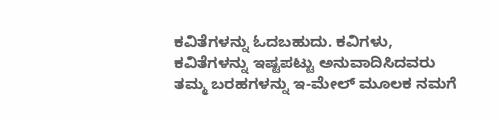ಕವಿತೆಗಳನ್ನು ಓದಬಹುದು. ಕವಿಗಳು, ಕವಿತೆಗಳನ್ನು ಇಷ್ಟಪಟ್ಟು ಅನುವಾದಿಸಿದವರು ತಮ್ಮ ಬರಹಗಳನ್ನು ಇ-ಮೇಲ್ ಮೂಲಕ ನಮಗೆ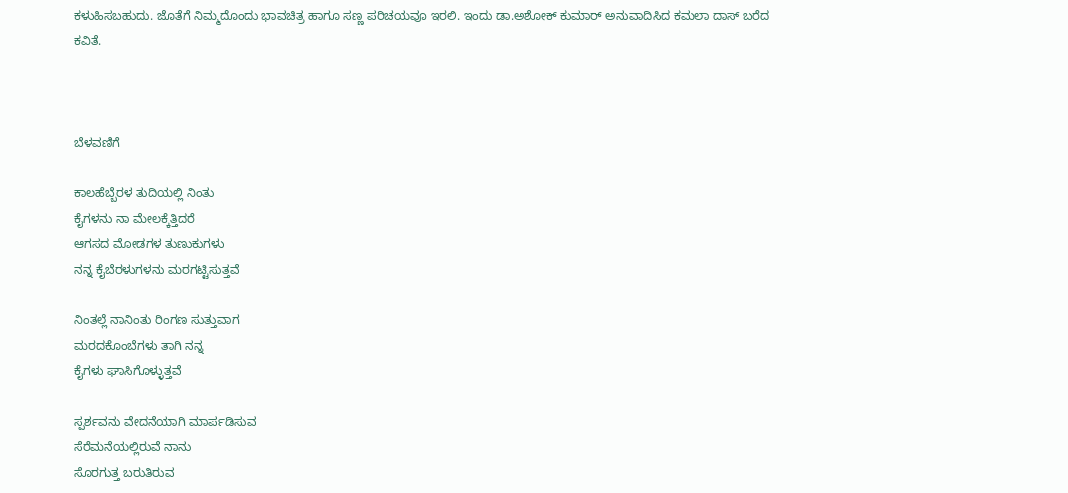ಕಳುಹಿಸಬಹುದು. ಜೊತೆಗೆ ನಿಮ್ಮದೊಂದು ಭಾವಚಿತ್ರ ಹಾಗೂ ಸಣ್ಣ ಪರಿಚಯವೂ ಇರಲಿ. ಇಂದು ಡಾ.ಅಶೋಕ್ ಕುಮಾರ್ ಅನುವಾದಿಸಿದ ಕಮಲಾ ದಾಸ್ ಬರೆದ ಕವಿತೆ.



ಬೆಳವಣಿಗೆ

ಕಾಲಹೆಬ್ಬೆರಳ ತುದಿಯಲ್ಲಿ ನಿಂತು
ಕೈಗಳನು ನಾ ಮೇಲಕ್ಕೆತ್ತಿದರೆ
ಆಗಸದ ಮೋಡಗಳ ತುಣುಕುಗಳು
ನನ್ನ ಕೈಬೆರಳುಗಳನು ಮರಗಟ್ಟಿಸುತ್ತವೆ

ನಿಂತಲ್ಲೆ ನಾನಿಂತು ರಿಂಗಣ ಸುತ್ತುವಾಗ
ಮರದಕೊಂಬೆಗಳು ತಾಗಿ ನನ್ನ
ಕೈಗಳು ಘಾಸಿಗೊಳ್ಳುತ್ತವೆ

ಸ್ಪರ್ಶವನು ವೇದನೆಯಾಗಿ ಮಾರ್ಪಡಿಸುವ
ಸೆರೆಮನೆಯಲ್ಲಿರುವೆ ನಾನು
ಸೊರಗುತ್ತ ಬರುತಿರುವ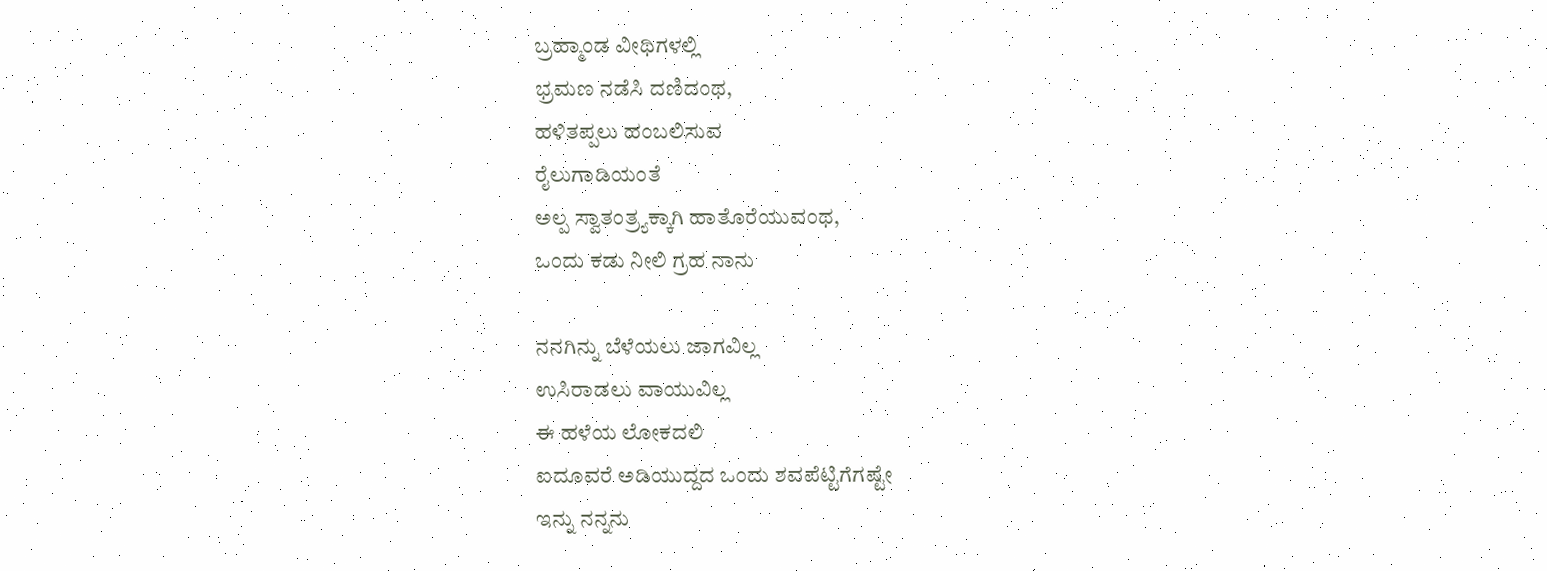ಬ್ರಹ್ಮಾಂಡ ವೀಥಿಗಳಲ್ಲಿ
ಭ್ರಮಣ ನಡೆಸಿ ದಣಿದಂಥ,
ಹಳಿತಪ್ಪಲು ಹಂಬಲಿಸುವ
ರೈಲುಗಾಡಿಯಂತೆ
ಅಲ್ಪ ಸ್ವಾತಂತ್ರ್ಯಕ್ಕಾಗಿ ಹಾತೊರೆಯುವಂಥ,
ಒಂದು ಕಡು ನೀಲಿ ಗ್ರಹ ನಾನು

ನನಗಿನ್ನು ಬೆಳೆಯಲು ಜಾಗವಿಲ್ಲ
ಉಸಿರಾಡಲು ವಾಯುವಿಲ್ಲ
ಈ ಹಳೆಯ ಲೋಕದಲಿ
ಐದೂವರೆ ಅಡಿಯುದ್ದದ ಒಂದು ಶವಪೆಟ್ಟಿಗೆಗಷ್ಟೇ
ಇನ್ನು ನನ್ನನು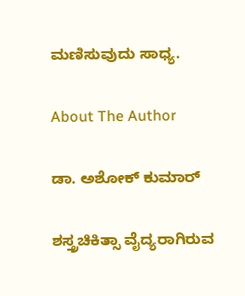ಮಣಿಸುವುದು ಸಾಧ್ಯ.

About The Author

ಡಾ. ಅಶೋಕ್ ಕುಮಾರ್

ಶಸ್ತ್ರಚಿಕಿತ್ಸಾ ವೈದ್ಯರಾಗಿರುವ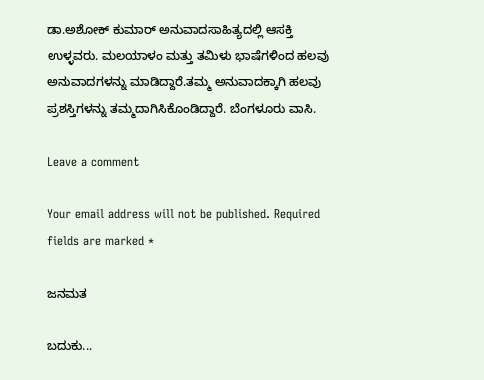ಡಾ.ಅಶೋಕ್ ಕುಮಾರ್ ಅನುವಾದಸಾಹಿತ್ಯದಲ್ಲಿ ಆಸಕ್ತಿ ಉಳ್ಳವರು. ಮಲಯಾಳಂ ಮತ್ತು ತಮಿಳು ಭಾಷೆಗಳಿಂದ ಹಲವು ಅನುವಾದಗಳನ್ನು ಮಾಡಿದ್ದಾರೆ.ತಮ್ಮ ಅನುವಾದಕ್ಕಾಗಿ ಹಲವು ಪ್ರಶಸ್ತಿಗಳನ್ನು ತಮ್ಮದಾಗಿಸಿಕೊಂಡಿದ್ದಾರೆ. ಬೆಂಗಳೂರು ವಾಸಿ.

Leave a comment

Your email address will not be published. Required fields are marked *

ಜನಮತ

ಬದುಕು...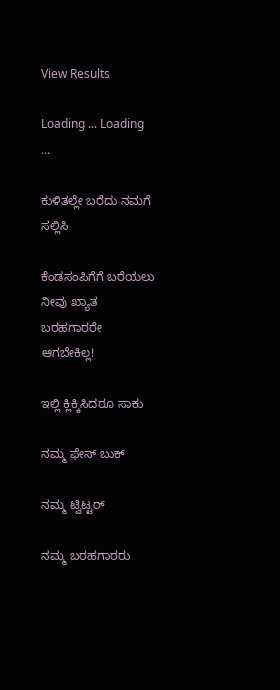View Results

Loading ... Loading ...

ಕುಳಿತಲ್ಲೇ ಬರೆದು ನಮಗೆ ಸಲ್ಲಿಸಿ

ಕೆಂಡಸಂಪಿಗೆಗೆ ಬರೆಯಲು ನೀವು ಖ್ಯಾತ ಬರಹಗಾರರೇ ಆಗಬೇಕಿಲ್ಲ!

ಇಲ್ಲಿ ಕ್ಲಿಕ್ಕಿಸಿದರೂ ಸಾಕು

ನಮ್ಮ ಫೇಸ್ ಬುಕ್

ನಮ್ಮ ಟ್ವಿಟ್ಟರ್

ನಮ್ಮ ಬರಹಗಾರರು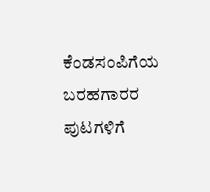ಕೆಂಡಸಂಪಿಗೆಯ ಬರಹಗಾರರ ಪುಟಗಳಿಗೆ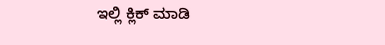ಇಲ್ಲಿ ಕ್ಲಿಕ್ ಮಾಡಿ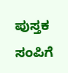ಪುಸ್ತಕ ಸಂಪಿಗೆ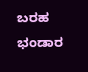ಬರಹ ಭಂಡಾರ